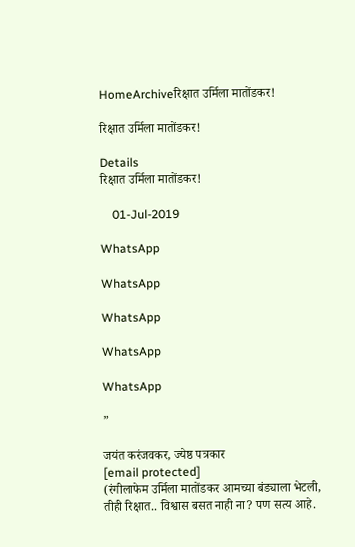HomeArchiveरिक्षात उर्मिला मातोंडकर!

रिक्षात उर्मिला मातोंडकर!

Details
रिक्षात उर्मिला मातोंडकर!

    01-Jul-2019

WhatsApp

WhatsApp

WhatsApp

WhatsApp

WhatsApp

”

जयंत करंजवकर, ज्येष्ठ पत्रकार
[email protected]
(रंगीलाफेम उर्मिला मातोंडकर आमच्या बंड्याला भेटली, तीही रिक्षात.. विश्वास बसत नाही ना? पण सत्य आहे.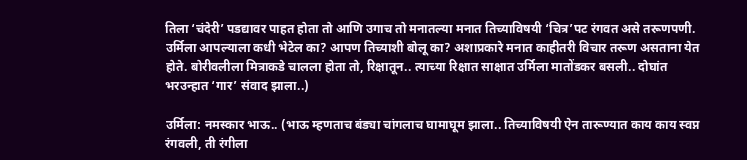तिला ‘चंदेरी’ पडद्यावर पाहत होता तो आणि उगाच तो मनातल्या मनात तिच्याविषयी ‘चित्र’पट रंगवत असे तरूणपणी. उर्मिला आपल्याला कधी भेटेल का? आपण तिच्याशी बोलू का? अशाप्रकारे मनात काहीतरी विचार तरूण असताना येत होते. बोरीवलीला मित्राकडे चालला होता तो, रिक्षातून.. त्याच्या रिक्षात साक्षात उर्मिला मातोंडकर बसली.. दोघांत भरउन्हात ‘गार’ संवाद झाला..)

उर्मिला: नमस्कार भाऊ.. (भाऊ म्हणताच बंड्या चांगलाच घामाघूम झाला.. तिच्याविषयी ऐन तारूण्यात काय काय स्वप्न रंगवली, ती रंगीला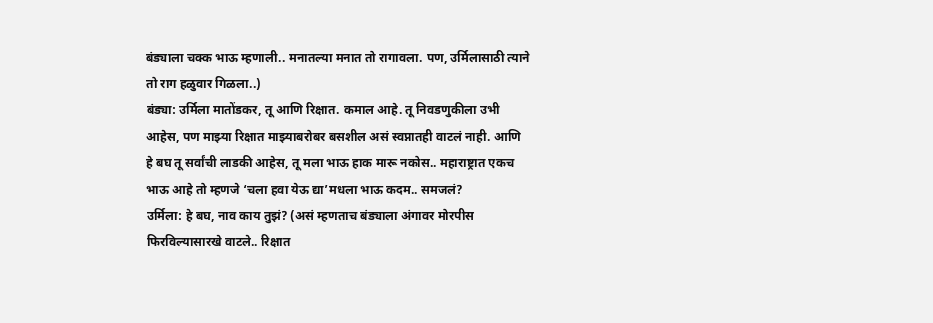बंड्याला चक्क भाऊ म्हणाली.. मनातल्या मनात तो रागावला. पण, उर्मिलासाठी त्याने तो राग हळुवार गिळला..)
बंड्या: उर्मिला मातोंडकर, तू आणि रिक्षात. कमाल आहे. तू निवडणुकीला उभी आहेस, पण माझ्या रिक्षात माझ्याबरोबर बसशील असं स्वप्नातही वाटलं नाही. आणि हे बघ तू सर्वांची लाडकी आहेस, तू मला भाऊ हाक मारू नकोस.. महाराष्ट्रात एकच भाऊ आहे तो म्हणजे ‘चला हवा येऊ द्या’मधला भाऊ कदम.. समजलं?
उर्मिला: हे बघ, नाव काय तुझं? (असं म्हणताच बंड्याला अंगावर मोरपीस फिरविल्यासारखे वाटले.. रिक्षात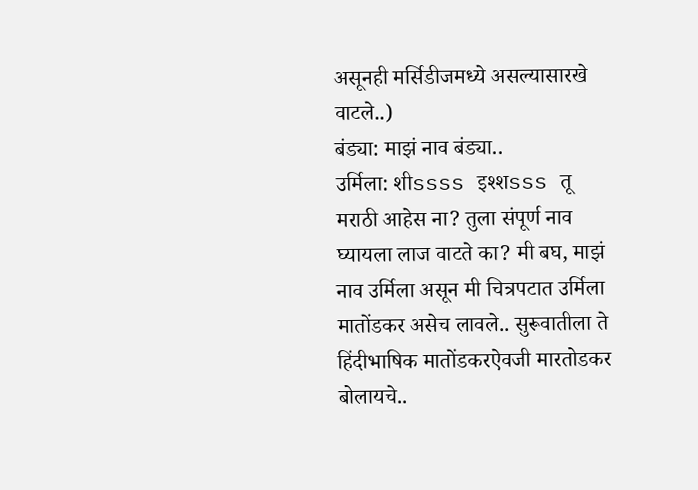असूनही मर्सिडीजमध्ये असल्यासारखे वाटले..)
बंड्या: माझं नाव बंड्या..
उर्मिला: शीssss इश्शsss तू मराठी आहेस ना? तुला संपूर्ण नाव घ्यायला लाज वाटते का? मी बघ, माझं नाव उर्मिला असून मी चित्रपटात उर्मिला मातोंडकर असेच लावले.. सुरूवातीला ते हिंदीभाषिक मातोंडकरऐवजी मारतोडकर बोलायचे..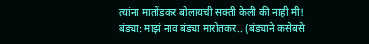त्यांना मातोंडकर बोलायची सक्ती केली की नाही मी!
बंड्या: माझं नाव बंड्या मारोतकर.. (बंड्याने कसेबसे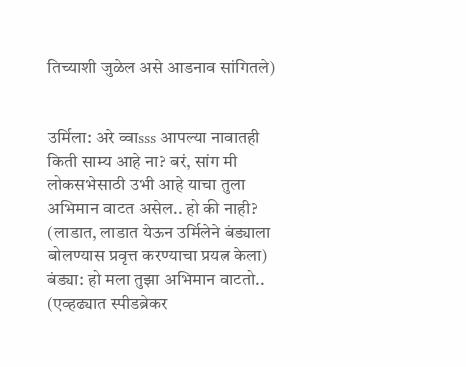तिच्याशी जुळेल असे आडनाव सांगितले)


उर्मिला: अरे व्वाsss आपल्या नावातही किती साम्य आहे ना? बरं, सांग मी लोकसभेसाठी उभी आहे याचा तुला अभिमान वाटत असेल.. हो की नाही? (लाडात, लाडात येऊन उर्मिलेने बंड्याला बोलण्यास प्रवृत्त करण्याचा प्रयत्न केला)
बंड्या: हो मला तुझा अभिमान वाटतो.. (एव्हढ्यात स्पीडब्रेकर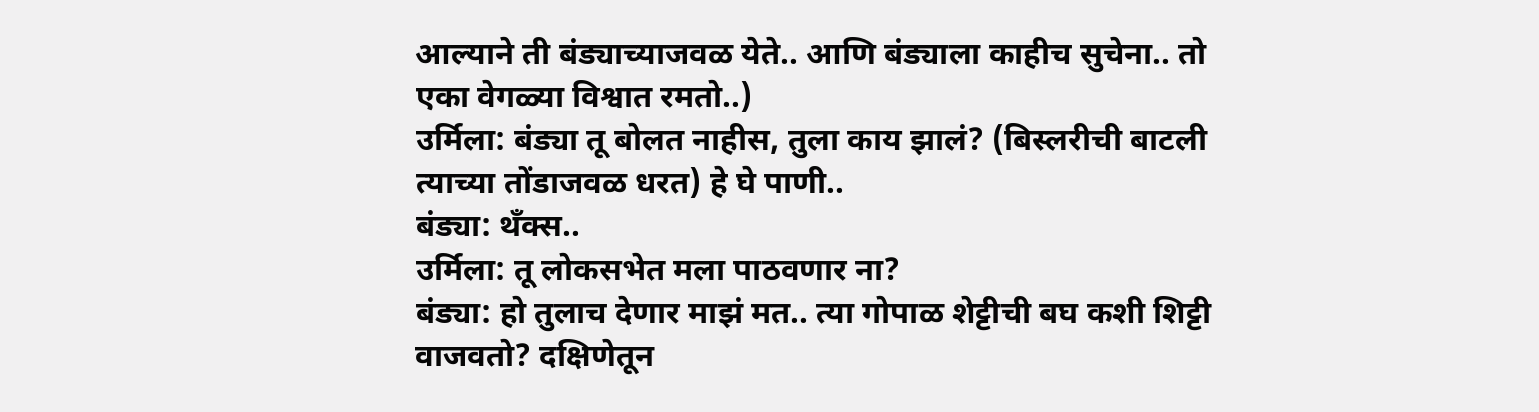आल्याने ती बंड्याच्याजवळ येते.. आणि बंड्याला काहीच सुचेना.. तो एका वेगळ्या विश्वात रमतो..)
उर्मिला: बंड्या तू बोलत नाहीस, तुला काय झालं? (बिस्लरीची बाटली त्याच्या तोंडाजवळ धरत) हे घे पाणी..
बंड्या: थँक्स..
उर्मिला: तू लोकसभेत मला पाठवणार ना?
बंड्या: हो तुलाच देणार माझं मत.. त्या गोपाळ शेट्टीची बघ कशी शिट्टी वाजवतो? दक्षिणेतून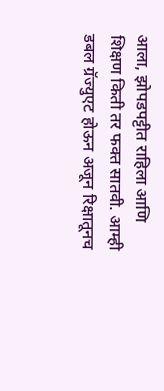आला, झोपडपट्टीत राहिला आणि शिक्षण किती तर फक्त सातवी. आम्ही डबल ग्रॅज्युएट होऊन अजून रिक्षातूनच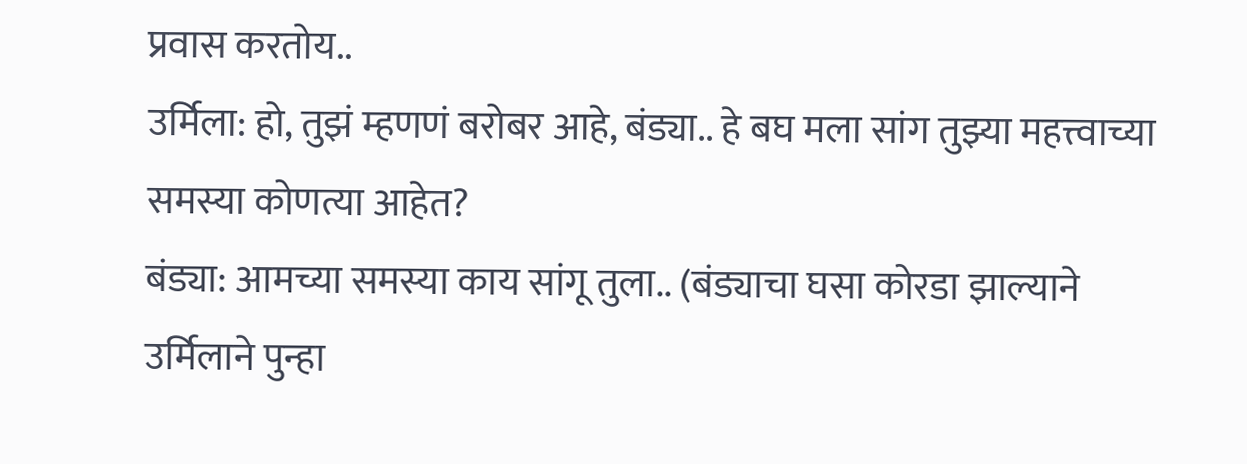प्रवास करतोय..
उर्मिला: हो, तुझं म्हणणं बरोबर आहे, बंड्या.. हे बघ मला सांग तुझ्या महत्त्वाच्या समस्या कोणत्या आहेत?
बंड्या: आमच्या समस्या काय सांगू तुला.. (बंड्याचा घसा कोरडा झाल्याने उर्मिलाने पुन्हा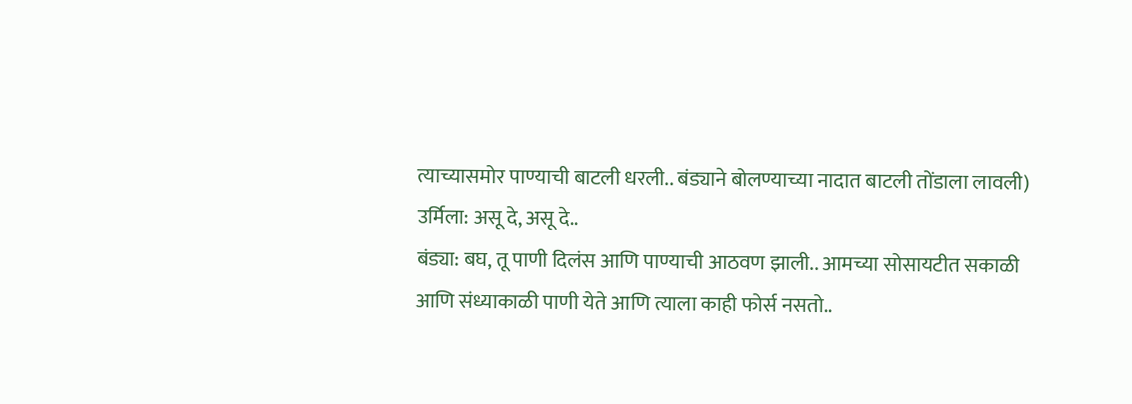त्याच्यासमोर पाण्याची बाटली धरली.. बंड्याने बोलण्याच्या नादात बाटली तोंडाला लावली)
उर्मिला: असू दे, असू दे..
बंड्या: बघ, तू पाणी दिलंस आणि पाण्याची आठवण झाली.. आमच्या सोसायटीत सकाळी आणि संध्याकाळी पाणी येते आणि त्याला काही फोर्स नसतो..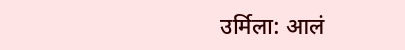उर्मिला: आलं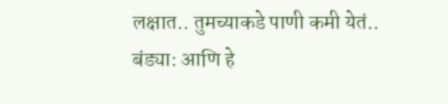लक्षात.. तुमच्याकडे पाणी कमी येतं..
बंड्या: आणि हे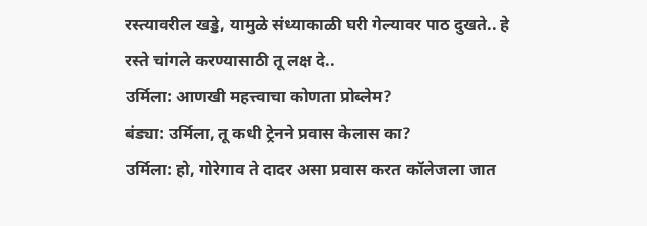रस्त्यावरील खड्डे, यामुळे संध्याकाळी घरी गेल्यावर पाठ दुखते.. हे रस्ते चांगले करण्यासाठी तू लक्ष दे..
उर्मिला: आणखी महत्त्वाचा कोणता प्रोब्लेम?
बंड्या: उर्मिला, तू कधी ट्रेनने प्रवास केलास का?
उर्मिला: हो, गोरेगाव ते दादर असा प्रवास करत कॉलेजला जात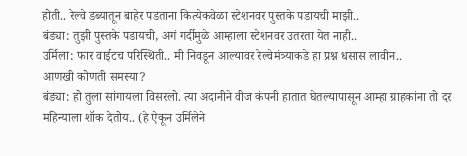होती.. रेल्वे डब्यातून बाहेर पडताना कित्येकवेळा स्टेशनवर पुस्तके पडायची माझी..
बंड्या: तुझी पुस्तके पडायची, अगं गर्दीमुळे आम्हाला स्टेशनवर उतरता येत नाही..
उर्मिला: फार वाईटच परिस्थिती.. मी निवडून आल्यावर रेल्वेमंत्र्याकडे हा प्रश्न धसास लावीन..
आणखी कोणती समस्या?
बंड्या: हो तुला सांगायला विसरलो. त्या अदानीने वीज कंपनी हातात घेतल्यापासून आम्हा ग्राहकांना तो दर महिन्याला शॉक देतोय.. (हे ऐकून उर्मिलेने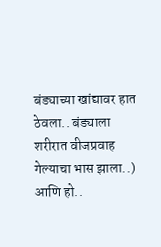बंड्याच्या खांद्यावर हात ठेवला.. बंड्याला शरीरात वीजप्रवाह गेल्याचा भास झाला..) आणि हो..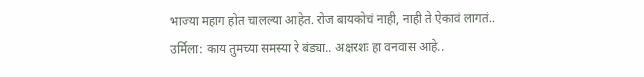भाज्या महाग होत चालल्या आहेत. रोज बायकोचं नाही, नाही ते ऐकावं लागतं..
उर्मिला: काय तुमच्या समस्या रे बंड्या.. अक्षरशः हा वनवास आहे..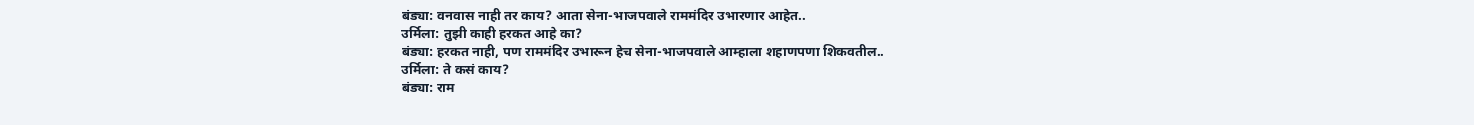बंड्या: वनवास नाही तर काय? आता सेना-भाजपवाले राममंदिर उभारणार आहेत..
उर्मिला: तुझी काही हरकत आहे का?
बंड्या: हरकत नाही, पण राममंदिर उभारून हेच सेना-भाजपवाले आम्हाला शहाणपणा शिकवतील..
उर्मिला: ते कसं काय?
बंड्या: राम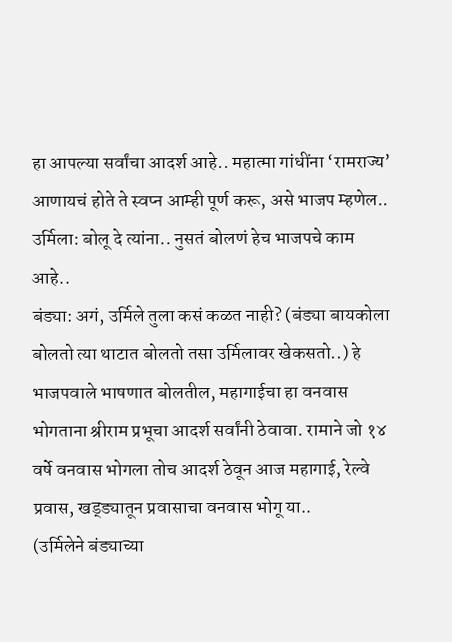हा आपल्या सर्वांचा आदर्श आहे.. महात्मा गांधींना ‘रामराज्य’ आणायचं होते ते स्वप्न आम्ही पूर्ण करू, असे भाजप म्हणेल..
उर्मिला: बोलू दे त्यांना.. नुसतं बोलणं हेच भाजपचे काम आहे..
बंड्या: अगं, उर्मिले तुला कसं कळत नाही? (बंड्या बायकोला बोलतो त्या थाटात बोलतो तसा उर्मिलावर खेकसतो..) हे भाजपवाले भाषणात बोलतील, महागाईचा हा वनवास भोगताना श्रीराम प्रभूचा आदर्श सर्वांनी ठेवावा. रामाने जो १४ वर्षे वनवास भोगला तोच आदर्श ठेवून आज महागाई, रेल्वे प्रवास, खड्ड्यातून प्रवासाचा वनवास भोगू या..
(उर्मिलेने बंड्याच्या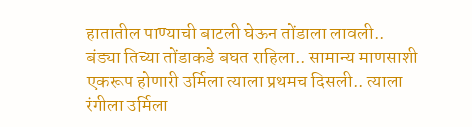हातातील पाण्याची बाटली घेऊन तोंडाला लावली.. बंड्या तिच्या तोंडाकडे बघत राहिला.. सामान्य माणसाशी एकरूप होणारी उर्मिला त्याला प्रथमच दिसली.. त्याला रंगीला उर्मिला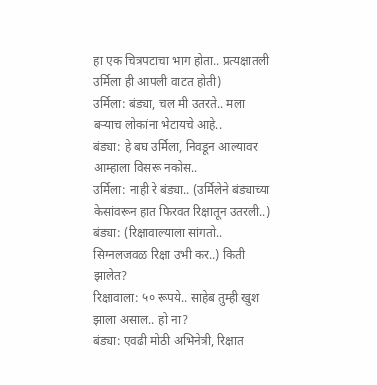हा एक चित्रपटाचा भाग होता.. प्रत्यक्षातली उर्मिला ही आपली वाटत होती)
उर्मिला: बंड्या, चल मी उतरते.. मला बऱ्याच लोकांना भेटायचे आहे..
बंड्या: हे बघ उर्मिला, निवडून आल्यावर आम्हाला विसरू नकोस..
उर्मिला: नाही रे बंड्या.. (उर्मिलेने बंड्याच्या केसांवरून हात फिरवत रिक्षातून उतरली..)
बंड्या: (रिक्षावाल्याला सांगतो.. सिग्नलजवळ रिक्षा उभी कर..) किती झालेत?
रिक्षावाला: ५० रूपये.. साहेब तुम्ही खुश झाला असाल.. हो ना?
बंड्या: एवढी मोठी अभिनेत्री, रिक्षात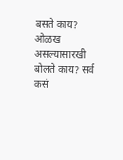बसते काय? ओळख असल्यासारखी बोलते काय? सर्व कसं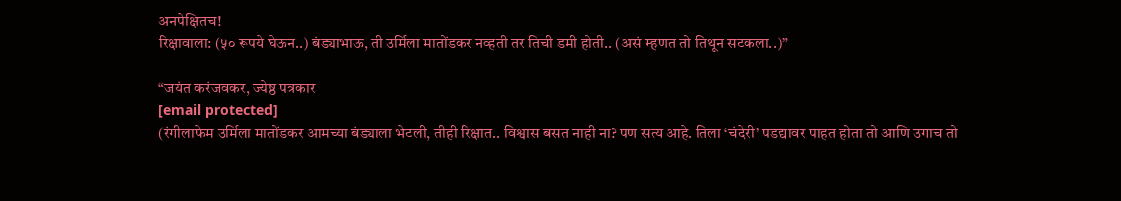अनपेक्षितच!
रिक्षावाला: (५० रूपये घेऊन..) बंड्याभाऊ, ती उर्मिला मातोंडकर नव्हती तर तिची डमी होती.. (असं म्हणत तो तिथून सटकला..)”

“जयंत करंजवकर, ज्येष्ठ पत्रकार
[email protected]
(रंगीलाफेम उर्मिला मातोंडकर आमच्या बंड्याला भेटली, तीही रिक्षात.. विश्वास बसत नाही ना? पण सत्य आहे. तिला ‘चंदेरी’ पडद्यावर पाहत होता तो आणि उगाच तो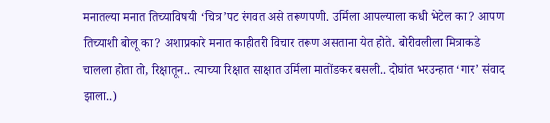मनातल्या मनात तिच्याविषयी ‘चित्र’पट रंगवत असे तरूणपणी. उर्मिला आपल्याला कधी भेटेल का? आपण तिच्याशी बोलू का? अशाप्रकारे मनात काहीतरी विचार तरूण असताना येत होते. बोरीवलीला मित्राकडे चालला होता तो, रिक्षातून.. त्याच्या रिक्षात साक्षात उर्मिला मातोंडकर बसली.. दोघांत भरउन्हात ‘गार’ संवाद झाला..)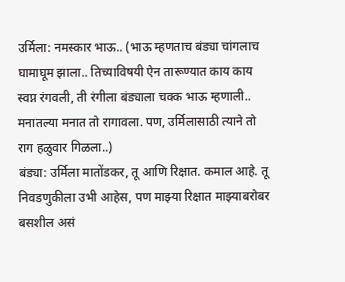उर्मिला: नमस्कार भाऊ.. (भाऊ म्हणताच बंड्या चांगलाच घामाघूम झाला.. तिच्याविषयी ऐन तारूण्यात काय काय स्वप्न रंगवली, ती रंगीला बंड्याला चक्क भाऊ म्हणाली.. मनातल्या मनात तो रागावला. पण, उर्मिलासाठी त्याने तो राग हळुवार गिळला..)
बंड्या: उर्मिला मातोंडकर, तू आणि रिक्षात. कमाल आहे. तू निवडणुकीला उभी आहेस, पण माझ्या रिक्षात माझ्याबरोबर बसशील असं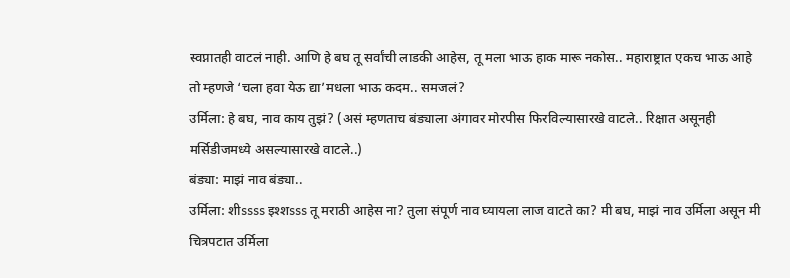स्वप्नातही वाटलं नाही. आणि हे बघ तू सर्वांची लाडकी आहेस, तू मला भाऊ हाक मारू नकोस.. महाराष्ट्रात एकच भाऊ आहे तो म्हणजे ‘चला हवा येऊ द्या’मधला भाऊ कदम.. समजलं?
उर्मिला: हे बघ, नाव काय तुझं? (असं म्हणताच बंड्याला अंगावर मोरपीस फिरविल्यासारखे वाटले.. रिक्षात असूनही मर्सिडीजमध्ये असल्यासारखे वाटले..)
बंड्या: माझं नाव बंड्या..
उर्मिला: शीssss इश्शsss तू मराठी आहेस ना? तुला संपूर्ण नाव घ्यायला लाज वाटते का? मी बघ, माझं नाव उर्मिला असून मी चित्रपटात उर्मिला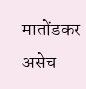मातोंडकर असेच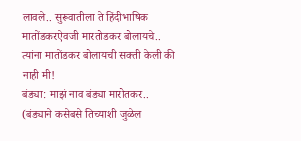लावले.. सुरूवातीला ते हिंदीभाषिक मातोंडकरऐवजी मारतोडकर बोलायचे.. त्यांना मातोंडकर बोलायची सक्ती केली की नाही मी!
बंड्या: माझं नाव बंड्या मारोतकर.. (बंड्याने कसेबसे तिच्याशी जुळेल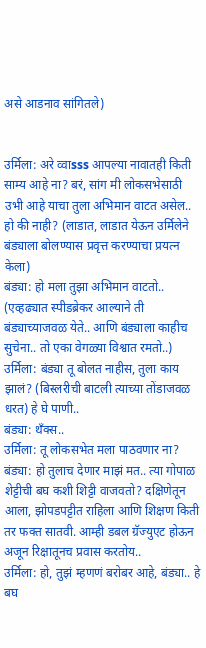असे आडनाव सांगितले)


उर्मिला: अरे व्वाsss आपल्या नावातही किती साम्य आहे ना? बरं, सांग मी लोकसभेसाठी उभी आहे याचा तुला अभिमान वाटत असेल.. हो की नाही? (लाडात, लाडात येऊन उर्मिलेने बंड्याला बोलण्यास प्रवृत्त करण्याचा प्रयत्न केला)
बंड्या: हो मला तुझा अभिमान वाटतो.. (एव्हढ्यात स्पीडब्रेकर आल्याने ती बंड्याच्याजवळ येते.. आणि बंड्याला काहीच सुचेना.. तो एका वेगळ्या विश्वात रमतो..)
उर्मिला: बंड्या तू बोलत नाहीस, तुला काय झालं? (बिस्लरीची बाटली त्याच्या तोंडाजवळ धरत) हे घे पाणी..
बंड्या: थँक्स..
उर्मिला: तू लोकसभेत मला पाठवणार ना?
बंड्या: हो तुलाच देणार माझं मत.. त्या गोपाळ शेट्टीची बघ कशी शिट्टी वाजवतो? दक्षिणेतून आला, झोपडपट्टीत राहिला आणि शिक्षण किती तर फक्त सातवी. आम्ही डबल ग्रॅज्युएट होऊन अजून रिक्षातूनच प्रवास करतोय..
उर्मिला: हो, तुझं म्हणणं बरोबर आहे, बंड्या.. हे बघ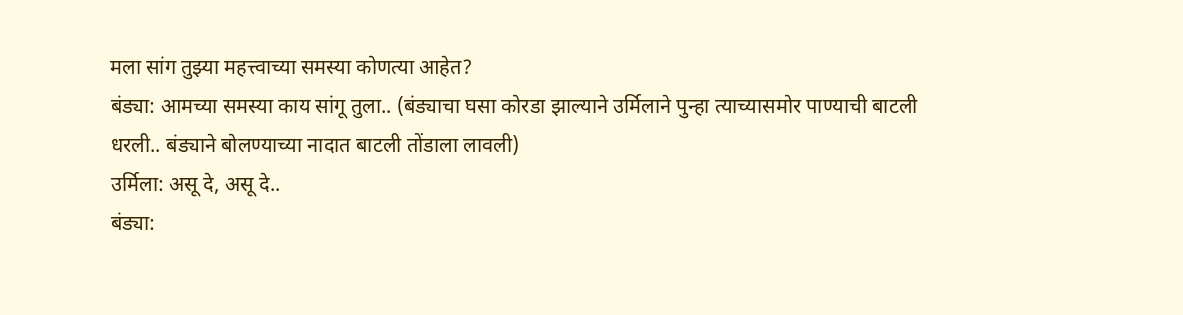मला सांग तुझ्या महत्त्वाच्या समस्या कोणत्या आहेत?
बंड्या: आमच्या समस्या काय सांगू तुला.. (बंड्याचा घसा कोरडा झाल्याने उर्मिलाने पुन्हा त्याच्यासमोर पाण्याची बाटली धरली.. बंड्याने बोलण्याच्या नादात बाटली तोंडाला लावली)
उर्मिला: असू दे, असू दे..
बंड्या: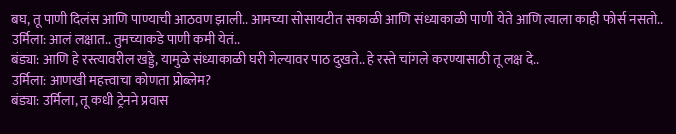बघ, तू पाणी दिलंस आणि पाण्याची आठवण झाली.. आमच्या सोसायटीत सकाळी आणि संध्याकाळी पाणी येते आणि त्याला काही फोर्स नसतो..
उर्मिला: आलं लक्षात.. तुमच्याकडे पाणी कमी येतं..
बंड्या: आणि हे रस्त्यावरील खड्डे, यामुळे संध्याकाळी घरी गेल्यावर पाठ दुखते.. हे रस्ते चांगले करण्यासाठी तू लक्ष दे..
उर्मिला: आणखी महत्त्वाचा कोणता प्रोब्लेम?
बंड्या: उर्मिला, तू कधी ट्रेनने प्रवास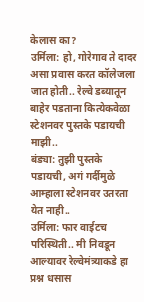केलास का?
उर्मिला: हो, गोरेगाव ते दादर असा प्रवास करत कॉलेजला जात होती.. रेल्वे डब्यातून बाहेर पडताना कित्येकवेळा स्टेशनवर पुस्तके पडायची माझी..
बंड्या: तुझी पुस्तके पडायची, अगं गर्दीमुळे आम्हाला स्टेशनवर उतरता येत नाही..
उर्मिला: फार वाईटच परिस्थिती.. मी निवडून आल्यावर रेल्वेमंत्र्याकडे हा प्रश्न धसास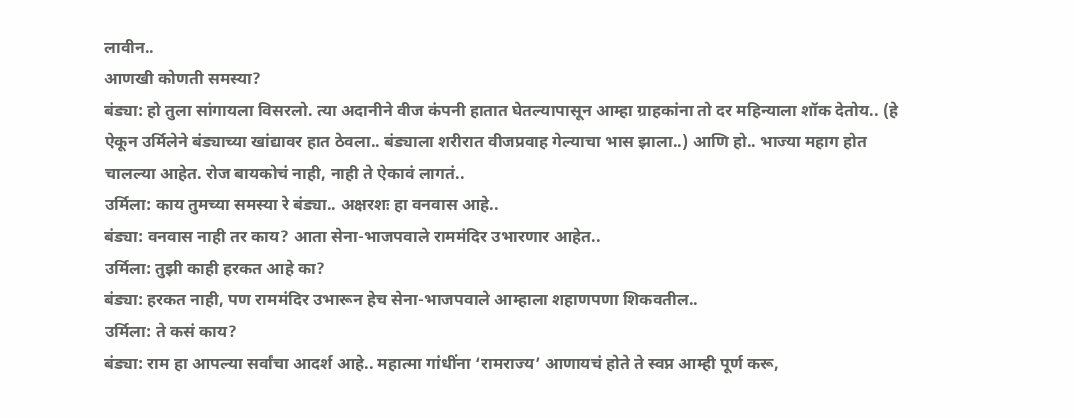लावीन..
आणखी कोणती समस्या?
बंड्या: हो तुला सांगायला विसरलो. त्या अदानीने वीज कंपनी हातात घेतल्यापासून आम्हा ग्राहकांना तो दर महिन्याला शॉक देतोय.. (हे ऐकून उर्मिलेने बंड्याच्या खांद्यावर हात ठेवला.. बंड्याला शरीरात वीजप्रवाह गेल्याचा भास झाला..) आणि हो.. भाज्या महाग होत चालल्या आहेत. रोज बायकोचं नाही, नाही ते ऐकावं लागतं..
उर्मिला: काय तुमच्या समस्या रे बंड्या.. अक्षरशः हा वनवास आहे..
बंड्या: वनवास नाही तर काय? आता सेना-भाजपवाले राममंदिर उभारणार आहेत..
उर्मिला: तुझी काही हरकत आहे का?
बंड्या: हरकत नाही, पण राममंदिर उभारून हेच सेना-भाजपवाले आम्हाला शहाणपणा शिकवतील..
उर्मिला: ते कसं काय?
बंड्या: राम हा आपल्या सर्वांचा आदर्श आहे.. महात्मा गांधींना ‘रामराज्य’ आणायचं होते ते स्वप्न आम्ही पूर्ण करू,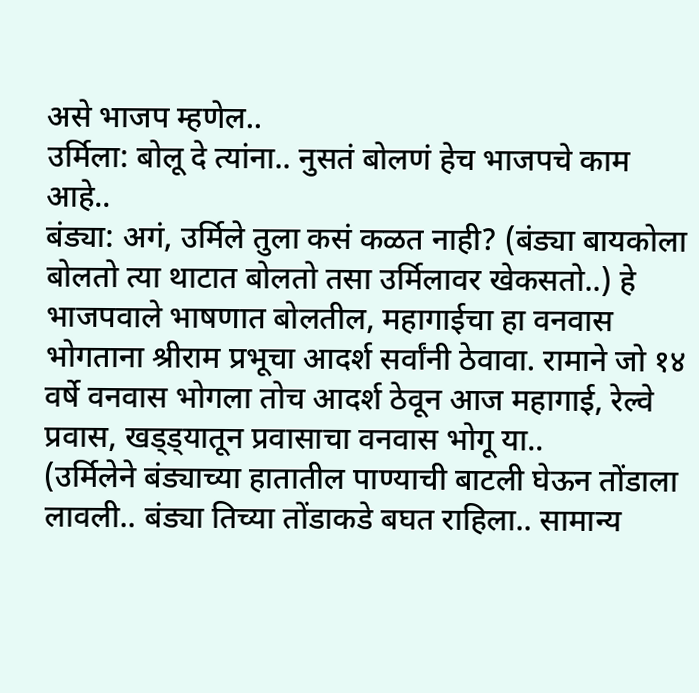असे भाजप म्हणेल..
उर्मिला: बोलू दे त्यांना.. नुसतं बोलणं हेच भाजपचे काम आहे..
बंड्या: अगं, उर्मिले तुला कसं कळत नाही? (बंड्या बायकोला बोलतो त्या थाटात बोलतो तसा उर्मिलावर खेकसतो..) हे भाजपवाले भाषणात बोलतील, महागाईचा हा वनवास भोगताना श्रीराम प्रभूचा आदर्श सर्वांनी ठेवावा. रामाने जो १४ वर्षे वनवास भोगला तोच आदर्श ठेवून आज महागाई, रेल्वे प्रवास, खड्ड्यातून प्रवासाचा वनवास भोगू या..
(उर्मिलेने बंड्याच्या हातातील पाण्याची बाटली घेऊन तोंडाला लावली.. बंड्या तिच्या तोंडाकडे बघत राहिला.. सामान्य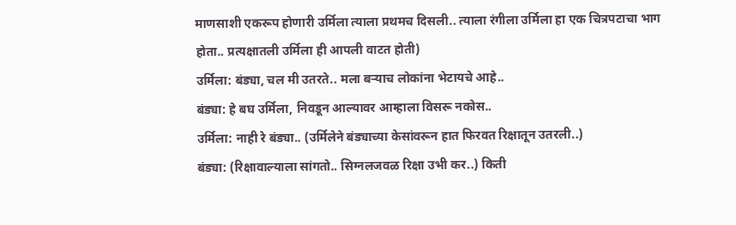माणसाशी एकरूप होणारी उर्मिला त्याला प्रथमच दिसली.. त्याला रंगीला उर्मिला हा एक चित्रपटाचा भाग होता.. प्रत्यक्षातली उर्मिला ही आपली वाटत होती)
उर्मिला: बंड्या, चल मी उतरते.. मला बऱ्याच लोकांना भेटायचे आहे..
बंड्या: हे बघ उर्मिला, निवडून आल्यावर आम्हाला विसरू नकोस..
उर्मिला: नाही रे बंड्या.. (उर्मिलेने बंड्याच्या केसांवरून हात फिरवत रिक्षातून उतरली..)
बंड्या: (रिक्षावाल्याला सांगतो.. सिग्नलजवळ रिक्षा उभी कर..) किती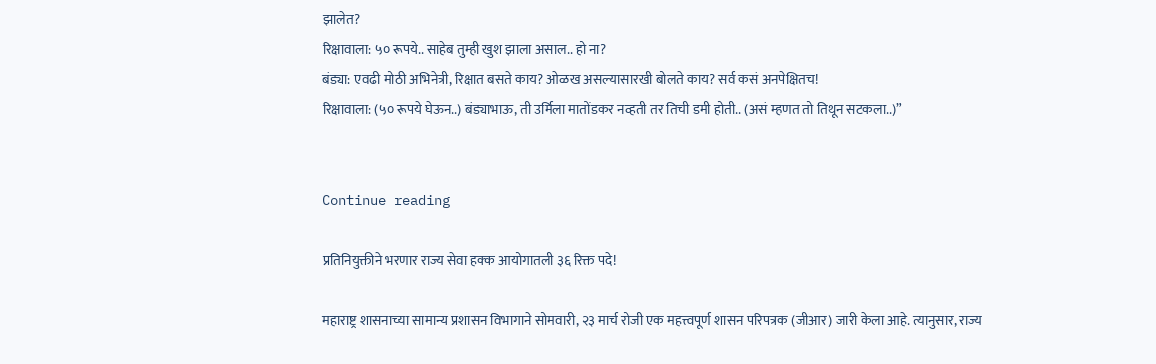झालेत?
रिक्षावाला: ५० रूपये.. साहेब तुम्ही खुश झाला असाल.. हो ना?
बंड्या: एवढी मोठी अभिनेत्री, रिक्षात बसते काय? ओळख असल्यासारखी बोलते काय? सर्व कसं अनपेक्षितच!
रिक्षावाला: (५० रूपये घेऊन..) बंड्याभाऊ, ती उर्मिला मातोंडकर नव्हती तर तिची डमी होती.. (असं म्हणत तो तिथून सटकला..)”


Continue reading

प्रतिनियुक्तीने भरणार राज्य सेवा हक्क आयोगातली ३६ रिक्त पदे!

महाराष्ट्र शासनाच्या सामान्य प्रशासन विभागाने सोमवारी, २३ मार्च रोजी एक महत्त्वपूर्ण शासन परिपत्रक (जीआर) जारी केला आहे. त्यानुसार, राज्य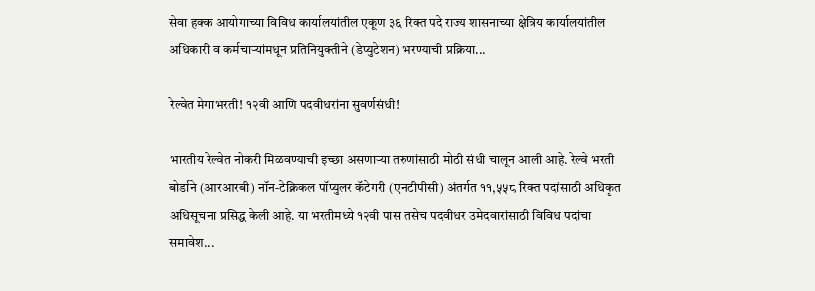सेवा हक्क आयोगाच्या विविध कार्यालयांतील एकूण ३६ रिक्त पदे राज्य शासनाच्या क्षेत्रिय कार्यालयांतील अधिकारी व कर्मचाऱ्यांमधून प्रतिनियुक्तीने (डेप्युटेशन) भरण्याची प्रक्रिया...

रेल्वेत मेगाभरती! १२वी आणि पदवीधरांना सुवर्णसंधी!

भारतीय रेल्वेत नोकरी मिळवण्याची इच्छा असणाऱ्या तरुणांसाठी मोठी संधी चालून आली आहे. रेल्वे भरती बोर्डाने (आरआरबी) नॉन-टेक्निकल पॉप्युलर कॅटेगरी (एनटीपीसी) अंतर्गत ११,५५८ रिक्त पदांसाठी अधिकृत अधिसूचना प्रसिद्ध केली आहे. या भरतीमध्ये १२वी पास तसेच पदवीधर उमेदवारांसाठी विविध पदांचा समावेश...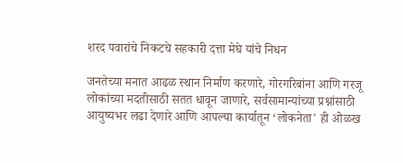शरद पवारांचे निकटचे सहकारी दत्ता मेघे यांचे निधन

जनतेच्या मनात आढळ स्थान निर्माण करणारे, गोरगरिबांना आणि गरजू लोकांच्या मदतीसाठी सतत धावून जाणारे, सर्वसामान्यांच्या प्रश्नांसाठी आयुष्यभर लढा देणारे आणि आपल्या कार्यातून ‘लोकनेता' ही ओळख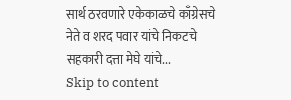सार्थ ठरवणारे एकेकाळचे काँग्रेसचे नेते व शरद पवार यांचे निकटचे सहकारी दत्ता मेघे यांचे...
Skip to content